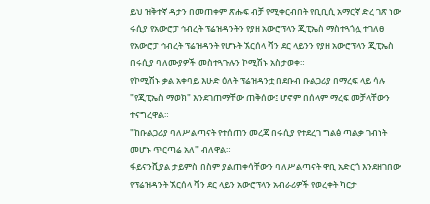ይህ ዝቅተኛ ዳታን በመጠቀም ጽሑፍ ብቻ የሚቀርብበት የቢቢሲ አማርኛ ድረ ገጽ ነው
ሩሲያ የአውሮፓ ኅብረት ፕሬዝዳንትን የያዘ አውሮፕላን ጂፒኤስ ማስተጓጎሏ ተገለፀ
የአውሮፓ ኅብረት ፕሬዝዳንት የሆኑት ኧርሰላ ቫን ደር ላይንን የያዘ አውሮፕላን ጂፒኤስ በሩሲያ ባለሙያዎች መስተጓጉሉን ኮሚሽኑ አስታወቀ።
የኮሚሽኑ ቃል አቀባይ እሁድ ዕለት ፕሬዝዳንቷ በደቡብ ቡልጋሪያ በማረፍ ላይ ሳሉ "የጂፒኤስ ማወክ" እንደገጠማቸው ጠቅሰው፤ ሆኖም በሰላም ማረፍ መቻላቸውን ተናግረዋል።
"ከቡልጋሪያ ባለሥልጣናት የተሰጠን መረጃ በሩሲያ የተደረገ ግልፅ ጣልቃ ገብነት መሆኑ ጥርጣሬ አለ" ብለዋል።
ፋይናንሺያል ታይምስ በስም ያልጠቀሳቸውን ባለሥልጣናት ዋቢ አድርጎ እንደዘገበው የፕሬዝዳንት ኧርሰላ ቫን ደር ላይን አውሮፕላን አብራሪዎች የወረቀት ካርታ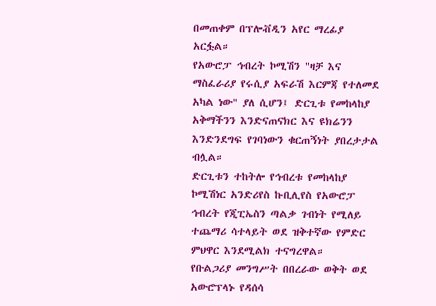በመጠቀም በፕሎቭዲን አየር ማረፊያ አርፏል።
የአውሮፓ ኅብረት ኮሚሽን "ዛቻ እና ማስፈራሪያ የሩሲያ አፍራሽ እርምጃ የተለመደ አካል ነው" ያለ ሲሆን፤ ድርጊቱ የመከላከያ አቅማችንን እንድናጠናክር እና ዩክሬንን እንድንደግፍ የገባነውን ቁርጠኝነት ያበረታታል ብሏል።
ድርጊቱን ተከትሎ የኅብረቱ የመከላከያ ኮሚሽነር አንድሪየስ ኩቢሊየስ የአውሮፓ ኅብረት የጂፒኤስን ጣልቃ ገብነት የሚለይ ተጨማሪ ሳተላይት ወደ ዝቅተኛው የምድር ምህዋር እንደሚልክ ተናግረዋል።
የቡልጋሪያ መንግሥት በበረራው ወቅት ወደ አውሮፕላኑ የዳሰሳ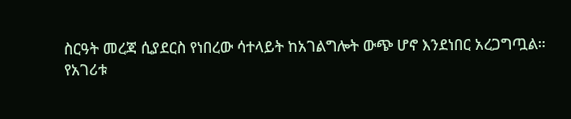ስርዓት መረጃ ሲያደርስ የነበረው ሳተላይት ከአገልግሎት ውጭ ሆኖ እንደነበር አረጋግጧል።
የአገሪቱ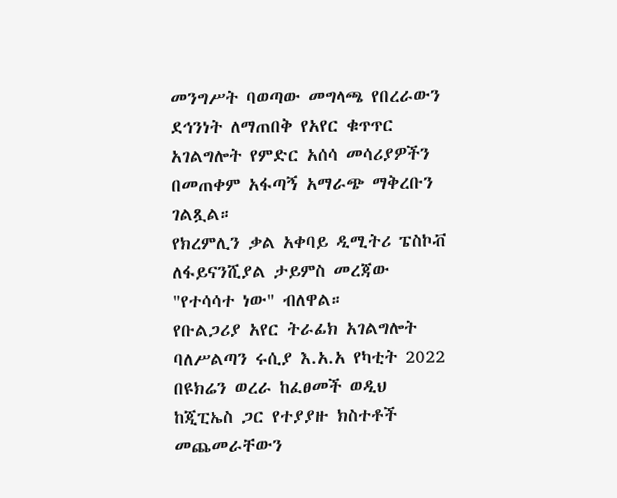መንግሥት ባወጣው መግላጫ የበረራውን ደኅንነት ለማጠበቅ የአየር ቁጥጥር አገልግሎት የምድር አሰሳ መሳሪያዎችን በመጠቀም አፋጣኝ አማራጭ ማቅረቡን ገልጿል።
የክረምሊን ቃል አቀባይ ዲሚትሪ ፔስኮቭ ለፋይናንሺያል ታይምስ መረጃው "የተሳሳተ ነው" ብለዋል።
የቡልጋሪያ አየር ትራፊክ አገልግሎት ባለሥልጣን ሩሲያ እ.አ.አ የካቲት 2022 በዩክሬን ወረራ ከፈፀመች ወዲህ ከጂፒኤስ ጋር የተያያዙ ክስተቶች መጨመራቸውን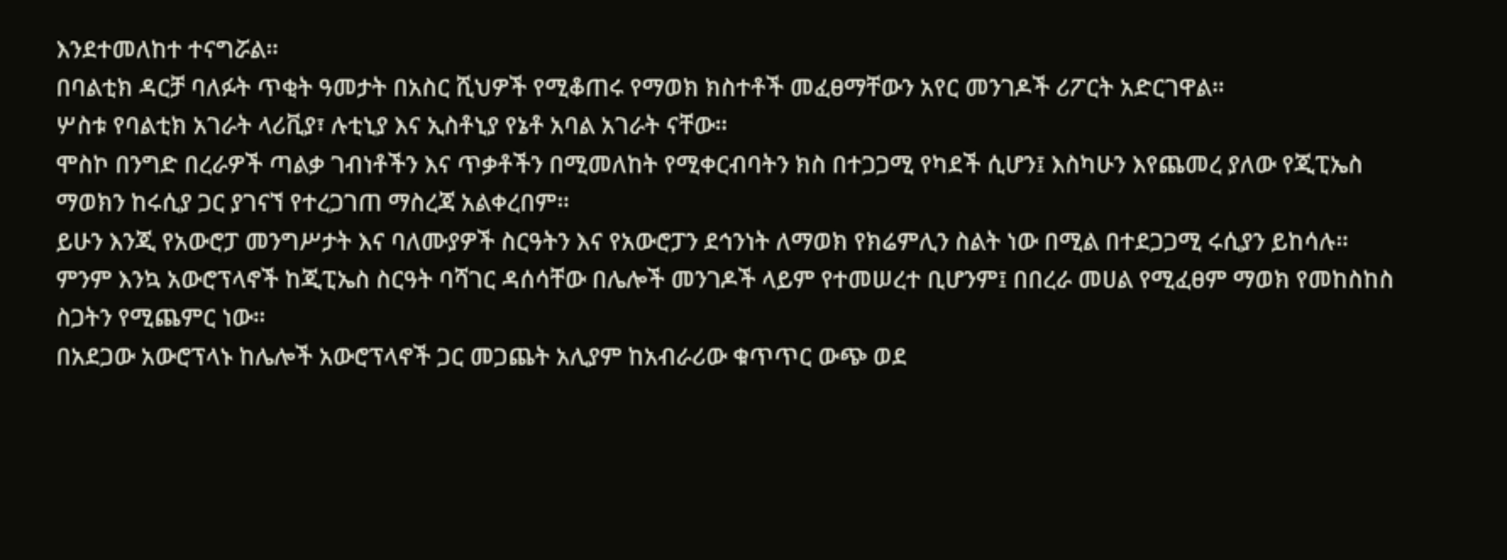እንደተመለከተ ተናግሯል።
በባልቲክ ዳርቻ ባለፉት ጥቂት ዓመታት በአስር ሺህዎች የሚቆጠሩ የማወክ ክስተቶች መፈፀማቸውን አየር መንገዶች ሪፖርት አድርገዋል።
ሦስቱ የባልቲክ አገራት ላሪቪያ፣ ሉቲኒያ እና ኢስቶኒያ የኔቶ አባል አገራት ናቸው።
ሞስኮ በንግድ በረራዎች ጣልቃ ገብነቶችን እና ጥቃቶችን በሚመለከት የሚቀርብባትን ክስ በተጋጋሚ የካደች ሲሆን፤ እስካሁን እየጨመረ ያለው የጂፒኤስ ማወክን ከሩሲያ ጋር ያገናኘ የተረጋገጠ ማስረጃ አልቀረበም።
ይሁን እንጂ የአውሮፓ መንግሥታት እና ባለሙያዎች ስርዓትን እና የአውሮፓን ደኅንነት ለማወክ የክሬምሊን ስልት ነው በሚል በተደጋጋሚ ሩሲያን ይከሳሉ።
ምንም እንኳ አውሮፕላኖች ከጂፒኤስ ስርዓት ባሻገር ዳሰሳቸው በሌሎች መንገዶች ላይም የተመሠረተ ቢሆንም፤ በበረራ መሀል የሚፈፀም ማወክ የመከስከስ ስጋትን የሚጨምር ነው።
በአደጋው አውሮፕላኑ ከሌሎች አውሮፕላኖች ጋር መጋጨት አሊያም ከአብራሪው ቁጥጥር ውጭ ወደ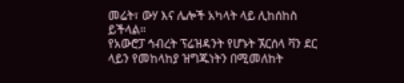መሬት፣ ውሃ እና ሌሎች አካላት ላይ ሊከሰከስ ይችላል።
የአውሮፓ ኅብረት ፕሬዝዳንት የሆኑት ኧርሰላ ቫን ደር ላይን የመከላከያ ዝግጁነትን በሚመለከት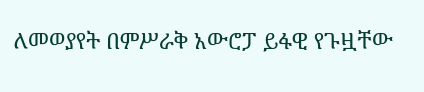ለመወያየት በምሥራቅ አውሮፓ ይፋዊ የጉዟቸው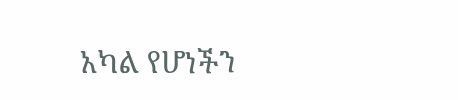አካል የሆነችን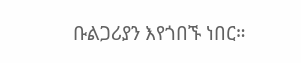ቡልጋሪያን እየጎበኙ ነበር።